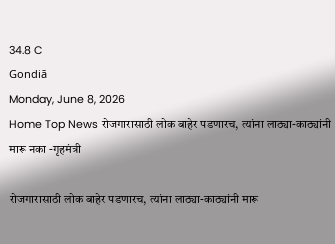34.8 C
Gondiā
Monday, June 8, 2026
Home Top News रोजगारासाठी लोक बाहेर पडणारच, त्यांना लाठ्या-काठ्यांनी मारू नका -गृहमंत्री

रोजगारासाठी लोक बाहेर पडणारच, त्यांना लाठ्या-काठ्यांनी मारू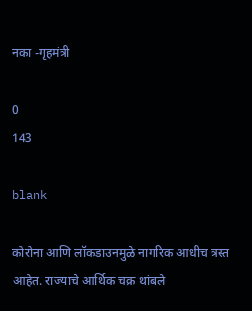नका -गृहमंत्री

0
143

blank

कोरोना आणि लॉकडाउनमुळे नागरिक आधीच त्रस्त आहेत. राज्याचे आर्थिक चक्र थांबले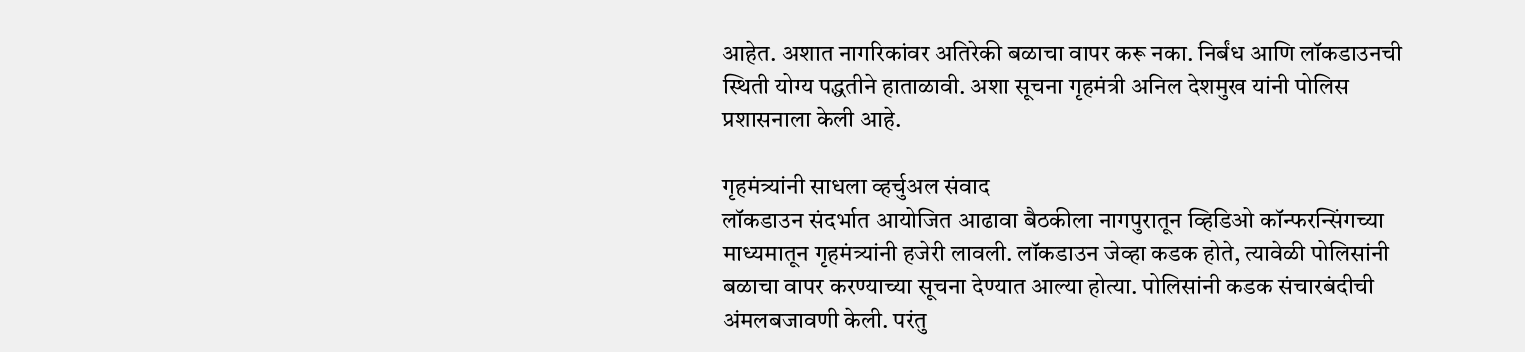आहेत. अशात नागरिकांवर अतिरेकी बळाचा वापर करू नका. निर्बंध आणि लॉकडाउनची स्थिती योग्य पद्धतीने हाताळावी. अशा सूचना गृहमंत्री अनिल देशमुख यांनी पोलिस प्रशासनाला केली आहे.

गृहमंत्र्यांनी साधला व्हर्चुअल संवाद
लॉकडाउन संदर्भात आयोजित आढावा बैठकीला नागपुरातून व्हिडिओ कॉन्फरन्सिंगच्या माध्यमातून गृहमंत्र्यांनी हजेरी लावली. लॉकडाउन जेव्हा कडक होते, त्यावेळी पोलिसांनी बळाचा वापर करण्याच्या सूचना देण्यात आल्या होत्या. पोलिसांनी कडक संचारबंदीची अंमलबजावणी केली. परंतु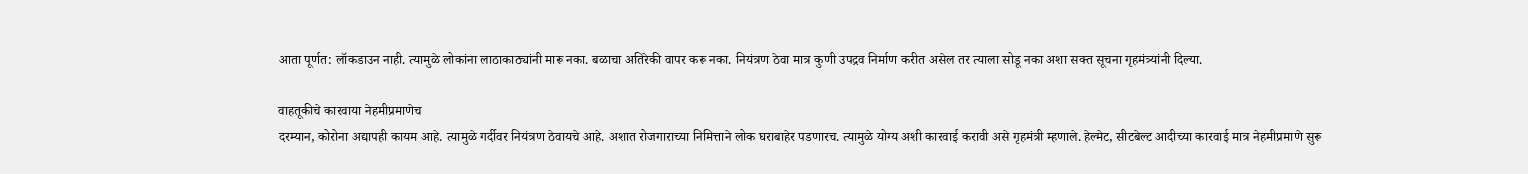आता पूर्णत: लॉकडाउन नाही. त्यामुळे लोकांना लाठाकाठ्यांनी मारू नका. बळाचा अतिरेकी वापर करू नका. नियंत्रण ठेवा मात्र कुणी उपद्रव निर्माण करीत असेल तर त्याला सोडू नका अशा सक्त सूचना गृहमंत्र्यांनी दिल्या.

वाहतूकीचे कारवाया नेहमीप्रमाणेच
दरम्यान, कोरोना अद्यापही कायम आहे. त्यामुळे गर्दीवर नियंत्रण ठेवायचे आहे. अशात रोजगाराच्या निमित्ताने लोक घराबाहेर पडणारच. त्यामुळे योग्य अशी कारवाई करावी असे गृहमंत्री म्हणाले. हेल्मेट, सीटबेल्ट आदीच्या कारवाई मात्र नेहमीप्रमाणे सुरू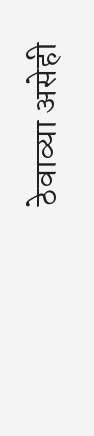ठेवाव्या असेही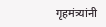गृहमंत्र्यांनी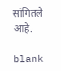सांगितले आहे.

blank